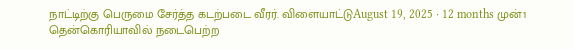நாட்டிற்கு பெருமை சேர்த்த கடற்படை வீரர். விளையாட்டுAugust 19, 2025 · 12 months முன்1 தென்கொரியாவில் நடைபெற்ற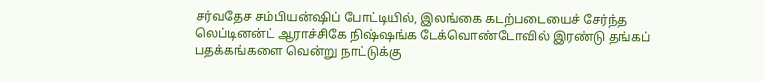சர்வதேச சம்பியன்ஷிப் போட்டியில், இலங்கை கடற்படையைச் சேர்ந்த லெப்டினன்ட் ஆராச்சிகே நிஷ்ஷங்க டேக்வொண்டோவில் இரண்டு தங்கப் பதக்கங்களை வென்று நாட்டுக்கு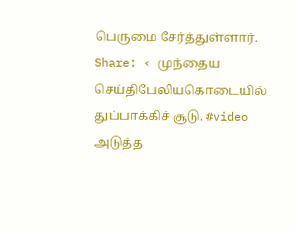பெருமை சேர்த்துள்ளார். Share: ‹ முந்தைய செய்திபேலியகொடையில் துப்பாக்கிச் சூடு. #video அடுத்த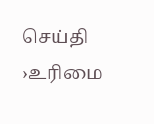செய்தி ›உரிமை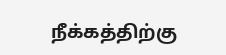நீக்கத்திற்கு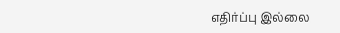எதிர்ப்பு இல்லை